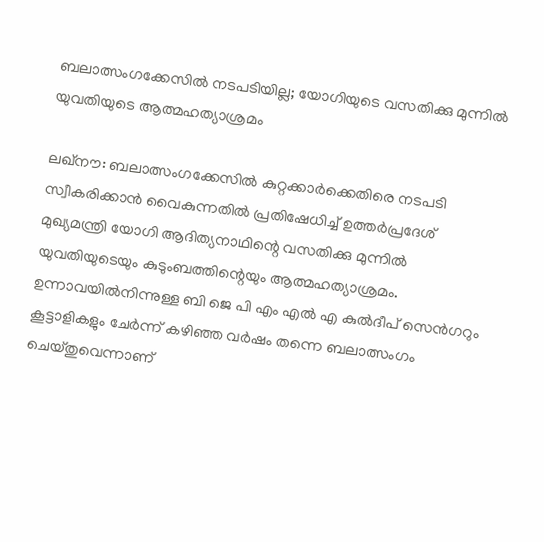ബലാത്സംഗക്കേസില്‍ നടപടിയില്ല; യോഗിയുടെ വസതിക്കു മുന്നില്‍ യുവതിയുടെ ആത്മഹത്യാശ്രമം

ലഖ്‌നൗ: ബലാത്സംഗക്കേസില്‍ കുറ്റക്കാര്‍ക്കെതിരെ നടപടി സ്വീകരിക്കാന്‍ വൈകുന്നതില്‍ പ്രതിഷേധിച്ച്‌ ഉത്തര്‍പ്രദേശ് മുഖ്യമന്ത്രി യോഗി ആദിത്യനാഥിന്റെ വസതിക്കു മുന്നില്‍ യുവതിയുടെയും കുടുംബത്തിന്റെയും ആത്മഹത്യാശ്രമം. ഉന്നാവയില്‍നിന്നുള്ള ബി ജെ പി എം എല്‍ എ കുല്‍ദീപ് സെന്‍ഗറും കൂട്ടാളികളും ചേര്‍ന്ന് കഴിഞ്ഞ വര്‍ഷം തന്നെ ബലാത്സംഗം ചെയ്തുവെന്നാണ്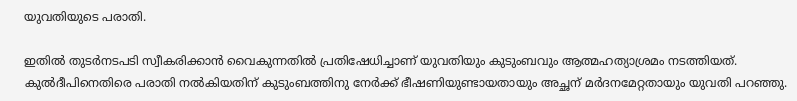യുവതിയുടെ പരാതി.

ഇതില്‍ തുടര്‍നടപടി സ്വീകരിക്കാന്‍ വൈകുന്നതില്‍ പ്രതിഷേധിച്ചാണ് യുവതിയും കുടുംബവും ആത്മഹത്യാശ്രമം നടത്തിയത്. കുല്‍ദീപിനെതിരെ പരാതി നല്‍കിയതിന് കുടുംബത്തിനു നേര്‍ക്ക് ഭീഷണിയുണ്ടായതായും അച്ഛന് മര്‍ദനമേറ്റതായും യുവതി പറഞ്ഞു.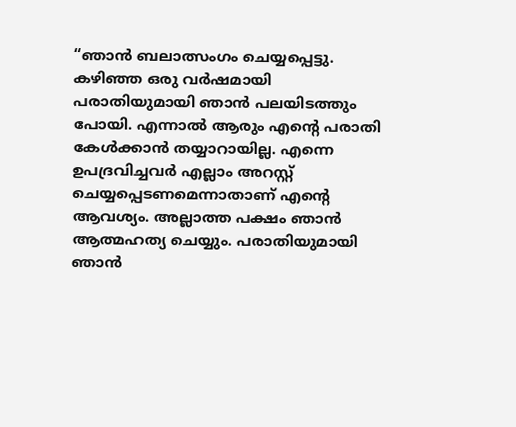“ഞാന്‍ ബലാത്സംഗം ചെയ്യപ്പെട്ടു. കഴിഞ്ഞ ഒരു വര്‍ഷമായി പരാതിയുമായി ഞാന്‍ പലയിടത്തും പോയി. എന്നാല്‍ ആരും എന്റെ പരാതി കേള്‍ക്കാന്‍ തയ്യാറായില്ല. എന്നെ ഉപദ്രവിച്ചവര്‍ എല്ലാം അറസ്റ്റ് ചെയ്യപ്പെടണമെന്നാതാണ് എന്റെ ആവശ്യം. അല്ലാത്ത പക്ഷം ഞാന്‍ ആത്മഹത്യ ചെയ്യും. പരാതിയുമായി ഞാന്‍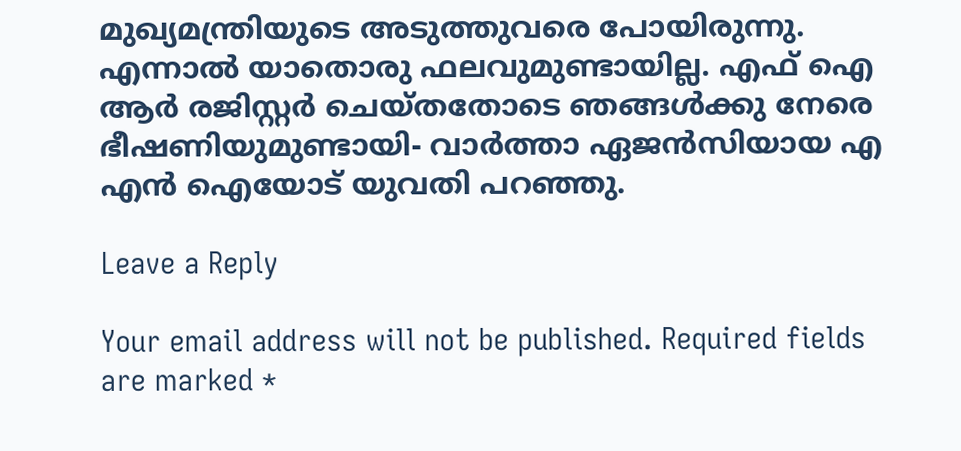മുഖ്യമന്ത്രിയുടെ അടുത്തുവരെ പോയിരുന്നു. എന്നാല്‍ യാതൊരു ഫലവുമുണ്ടായില്ല. എഫ് ഐ ആര്‍ രജിസ്റ്റര്‍ ചെയ്തതോടെ ഞങ്ങള്‍ക്കു നേരെ ഭീഷണിയുമുണ്ടായി- വാര്‍ത്താ ഏജന്‍സിയായ എ എന്‍ ഐയോട് യുവതി പറഞ്ഞു.

Leave a Reply

Your email address will not be published. Required fields are marked *